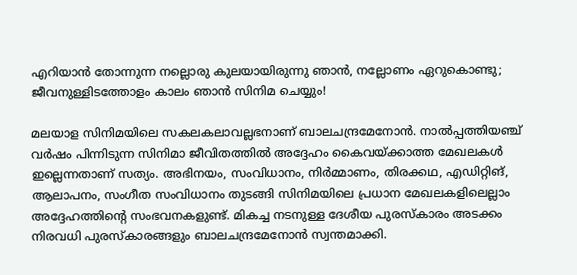എറിയാൻ തോന്നുന്ന നല്ലൊരു കുലയായിരുന്നു ഞാൻ, നല്ലോണം ഏറുകൊണ്ടു; ജീവനുള്ളിടത്തോളം കാലം ഞാൻ സിനിമ ചെയ്യും!

മലയാള സിനിമയിലെ സകലകലാവല്ലഭനാണ് ബാലചന്ദ്രമേനോൻ. നാൽപ്പത്തിയഞ്ച് വർഷം പിന്നിടുന്ന സിനിമാ ജീവിതത്തിൽ അദ്ദേഹം കൈവയ്ക്കാത്ത മേഖലകൾ ഇല്ലെന്നതാണ് സത്യം. അഭിനയം, സംവിധാനം, നിർമ്മാണം, തിരക്കഥ, എഡിറ്റിങ്, ആലാപനം, സംഗീത സംവിധാനം തുടങ്ങി സിനിമയിലെ പ്രധാന മേഖലകളിലെല്ലാം അദ്ദേഹത്തിന്റെ സംഭവനകളുണ്ട്. മികച്ച നടനുള്ള ദേശീയ പുരസ്‌കാരം അടക്കം നിരവധി പുരസ്‌കാരങ്ങളും ബാലചന്ദ്രമേനോൻ സ്വന്തമാക്കി.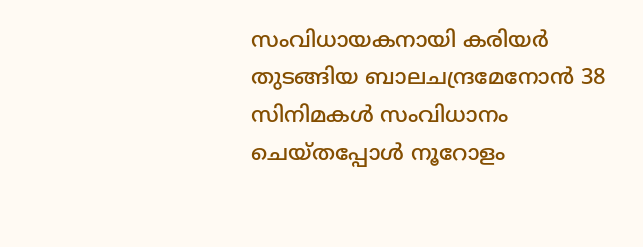സംവിധായകനായി കരിയർ തുടങ്ങിയ ബാലചന്ദ്രമേനോൻ 38 സിനിമകൾ സംവിധാനം ചെയ്തപ്പോൾ നൂറോളം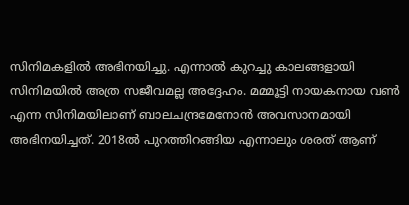സിനിമകളിൽ അഭിനയിച്ചു. എന്നാൽ കുറച്ചു കാലങ്ങളായി സിനിമയിൽ അത്ര സജീവമല്ല അദ്ദേഹം. മമ്മൂട്ടി നായകനായ വൺ എന്ന സിനിമയിലാണ് ബാലചന്ദ്രമേനോൻ അവസാനമായി അഭിനയിച്ചത്. 2018ൽ പുറത്തിറങ്ങിയ എന്നാലും ശരത് ആണ്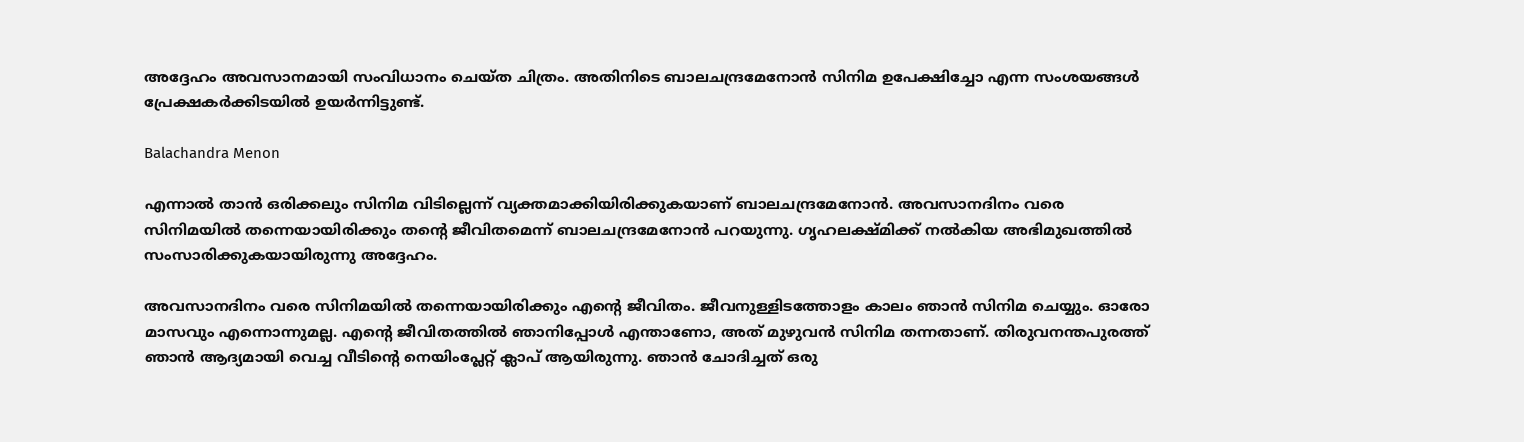അദ്ദേഹം അവസാനമായി സംവിധാനം ചെയ്ത ചിത്രം. അതിനിടെ ബാലചന്ദ്രമേനോൻ സിനിമ ഉപേക്ഷിച്ചോ എന്ന സംശയങ്ങൾ പ്രേക്ഷകർക്കിടയിൽ ഉയർന്നിട്ടുണ്ട്.

Balachandra Menon

എന്നാൽ താൻ ഒരിക്കലും സിനിമ വിടില്ലെന്ന് വ്യക്തമാക്കിയിരിക്കുകയാണ് ബാലചന്ദ്രമേനോൻ. അവസാനദിനം വരെ സിനിമയില്‍ തന്നെയായിരിക്കും തന്റെ ജീവിതമെന്ന് ബാലചന്ദ്രമേനോൻ പറയുന്നു. ഗൃഹലക്ഷ്‍മിക്ക് നൽകിയ അഭിമുഖത്തിൽ സംസാരിക്കുകയായിരുന്നു അദ്ദേഹം.

അവസാനദിനം വരെ സിനിമയില്‍ തന്നെയായിരിക്കും എന്റെ ജീവിതം. ജീവനുള്ളിടത്തോളം കാലം ഞാന്‍ സിനിമ ചെയ്യും. ഓരോ മാസവും എന്നൊന്നുമല്ല. എന്റെ ജീവിതത്തില്‍ ഞാനിപ്പോള്‍ എന്താണോ, അത് മുഴുവന്‍ സിനിമ തന്നതാണ്. തിരുവനന്തപുരത്ത് ഞാന്‍ ആദ്യമായി വെച്ച വീടിന്റെ നെയിംപ്ലേറ്റ് ക്ലാപ് ആയിരുന്നു. ഞാന്‍ ചോദിച്ചത് ഒരു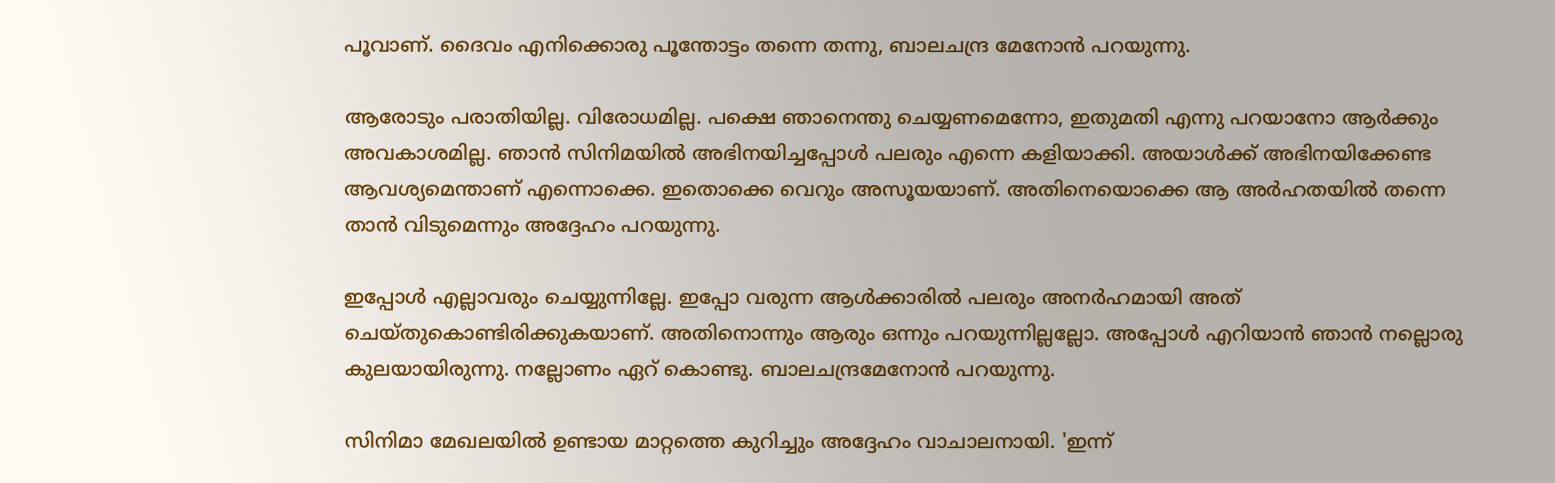പൂവാണ്. ദൈവം എനിക്കൊരു പൂന്തോട്ടം തന്നെ തന്നു, ബാലചന്ദ്ര മേനോൻ പറയുന്നു.

ആരോടും പരാതിയില്ല. വിരോധമില്ല. പക്ഷെ ഞാനെന്തു ചെയ്യണമെന്നോ, ഇതുമതി എന്നു പറയാനോ ആര്‍ക്കും അവകാശമില്ല. ഞാന്‍ സിനിമയില്‍ അഭിനയിച്ചപ്പോള്‍ പലരും എന്നെ കളിയാക്കി. അയാള്‍ക്ക് അഭിനയിക്കേണ്ട ആവശ്യമെന്താണ് എന്നൊക്കെ. ഇതൊക്കെ വെറും അസൂയയാണ്. അതിനെയൊക്കെ ആ അര്‍ഹതയില്‍ തന്നെ താൻ വിടുമെന്നും അദ്ദേഹം പറയുന്നു.

ഇപ്പോൾ എല്ലാവരും ചെയ്യുന്നില്ലേ. ഇപ്പോ വരുന്ന ആള്‍ക്കാരില്‍ പലരും അനര്‍ഹമായി അത് ചെയ്തുകൊണ്ടിരിക്കുകയാണ്. അതിനൊന്നും ആരും ഒന്നും പറയുന്നില്ലല്ലോ. അപ്പോള്‍ എറിയാന്‍ ഞാന്‍ നല്ലൊരു കുലയായിരുന്നു. നല്ലോണം ഏറ് കൊണ്ടു. ബാലചന്ദ്രമേനോൻ പറയുന്നു.

സിനിമാ മേഖലയിൽ ഉണ്ടായ മാറ്റത്തെ കുറിച്ചും അദ്ദേഹം വാചാലനായി. 'ഇന്ന്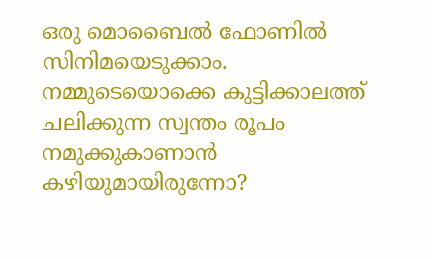ഒരു മൊബൈല്‍ ഫോണില്‍ സിനിമയെടുക്കാം. നമ്മുടെയൊക്കെ കുട്ടിക്കാലത്ത് ചലിക്കുന്ന സ്വന്തം രൂപം നമുക്കുകാണാന്‍ കഴിയുമായിരുന്നോ?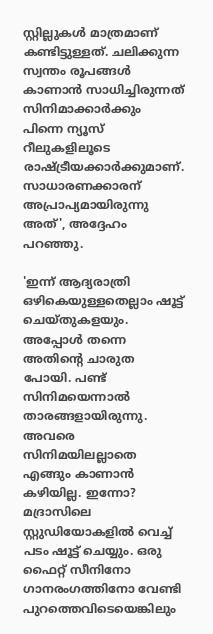സ്റ്റില്ലുകള്‍ മാത്രമാണ് കണ്ടിട്ടുള്ളത്. ചലിക്കുന്ന സ്വന്തം രൂപങ്ങള്‍ കാണാന്‍ സാധിച്ചിരുന്നത് സിനിമാക്കാര്‍ക്കും പിന്നെ ന്യൂസ് റീലുകളിലൂടെ രാഷ്ട്രീയക്കാര്‍ക്കുമാണ്. സാധാരണക്കാരന് അപ്രാപ്യമായിരുന്നു അത്', അദ്ദേഹം പറഞ്ഞു.

'ഇന്ന് ആദ്യരാത്രി ഒഴികെയുള്ളതെല്ലാം ഷൂട്ട് ചെയ്തുകളയും. അപ്പോള്‍ തന്നെ അതിന്റെ ചാരുത പോയി. പണ്ട് സിനിമയെന്നാല്‍ താരങ്ങളായിരുന്നു. അവരെ സിനിമയിലല്ലാതെ എങ്ങും കാണാന്‍ കഴിയില്ല. ഇന്നോ? മദ്രാസിലെ സ്റ്റുഡിയോകളില്‍ വെച്ച് പടം ഷൂട്ട് ചെയ്യും. ഒരു ഫൈറ്റ് സീനിനോ ഗാനരംഗത്തിനോ വേണ്ടി പുറത്തെവിടെയെങ്കിലും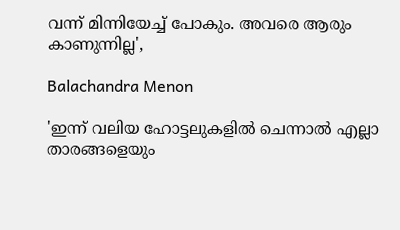വന്ന് മിന്നിയേച്ച് പോകും. അവരെ ആരും കാണുന്നില്ല',

Balachandra Menon

'ഇന്ന് വലിയ ഹോട്ടലുകളില്‍ ചെന്നാല്‍ എല്ലാ താരങ്ങളെയും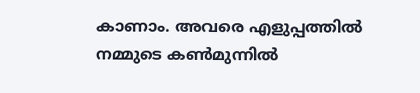കാണാം. അവരെ എളുപ്പത്തില്‍ നമ്മുടെ കണ്‍മുന്നില്‍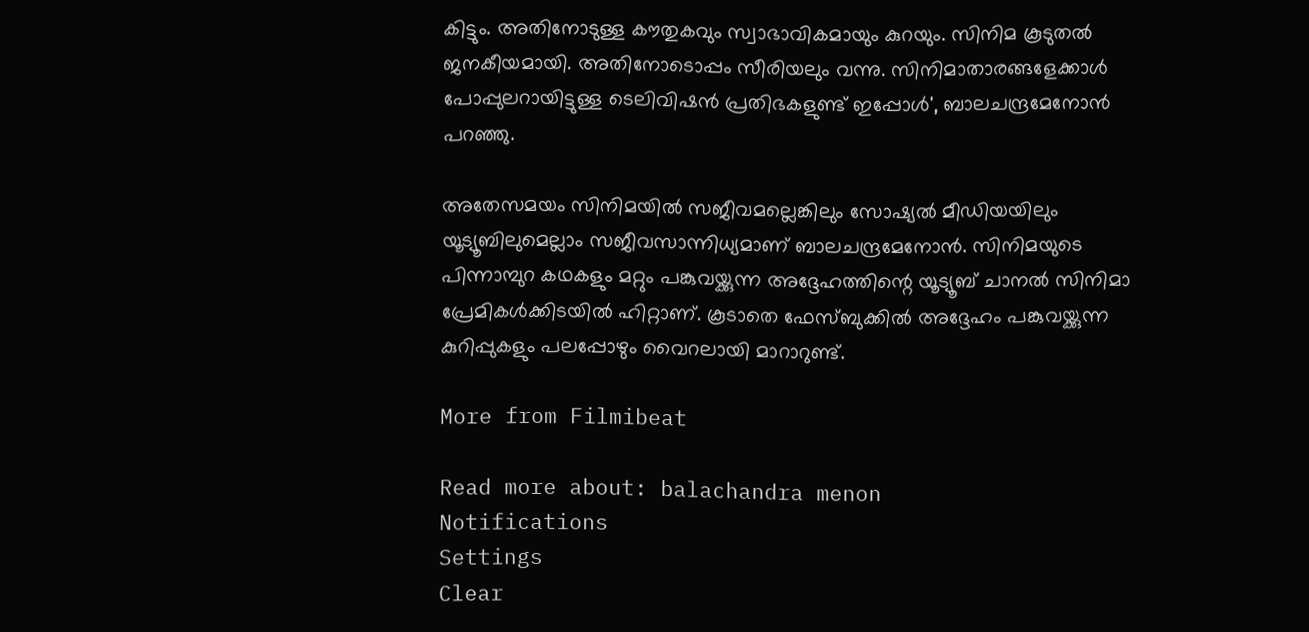കിട്ടും. അതിനോടുള്ള കൗതുകവും സ്വാഭാവികമായും കുറയും. സിനിമ കൂടുതല്‍ ജനകീയമായി. അതിനോടൊപ്പം സീരിയലും വന്നു. സിനിമാതാരങ്ങളേക്കാള്‍ പോപ്പുലറായിട്ടുള്ള ടെലിവിഷന്‍ പ്രതിഭകളുണ്ട് ഇപ്പോള്‍', ബാലചന്ദ്രമേനോൻ പറഞ്ഞു.

അതേസമയം സിനിമയിൽ സജീവമല്ലെങ്കിലും സോഷ്യൽ മീഡിയയിലും യൂട്യൂബിലുമെല്ലാം സജീവസാന്നിധ്യമാണ് ബാലചന്ദ്രമേനോൻ. സിനിമയുടെ പിന്നാമ്പുറ കഥകളും മറ്റും പങ്കുവയ്ക്കുന്ന അദ്ദേഹത്തിന്റെ യൂട്യൂബ് ചാനൽ സിനിമാ പ്രേമികൾക്കിടയിൽ ഹിറ്റാണ്. കൂടാതെ ഫേസ്‌ബുക്കിൽ അദ്ദേഹം പങ്കുവയ്ക്കുന്ന കുറിപ്പുകളും പലപ്പോഴും വൈറലായി മാറാറുണ്ട്.

More from Filmibeat

Read more about: balachandra menon
Notifications
Settings
Clear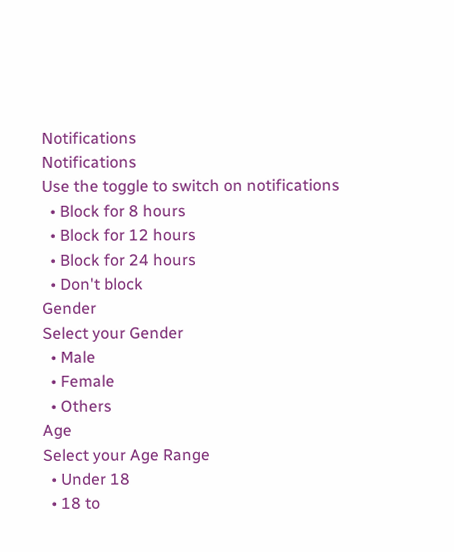Notifications
Notifications
Use the toggle to switch on notifications
  • Block for 8 hours
  • Block for 12 hours
  • Block for 24 hours
  • Don't block
Gender
Select your Gender
  • Male
  • Female
  • Others
Age
Select your Age Range
  • Under 18
  • 18 to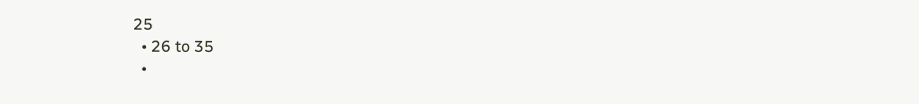25
  • 26 to 35
  •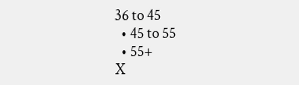36 to 45
  • 45 to 55
  • 55+
X